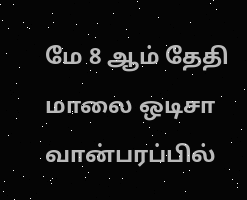மே 8 ஆம் தேதி மாலை ஒடிசா வான்பரப்பில்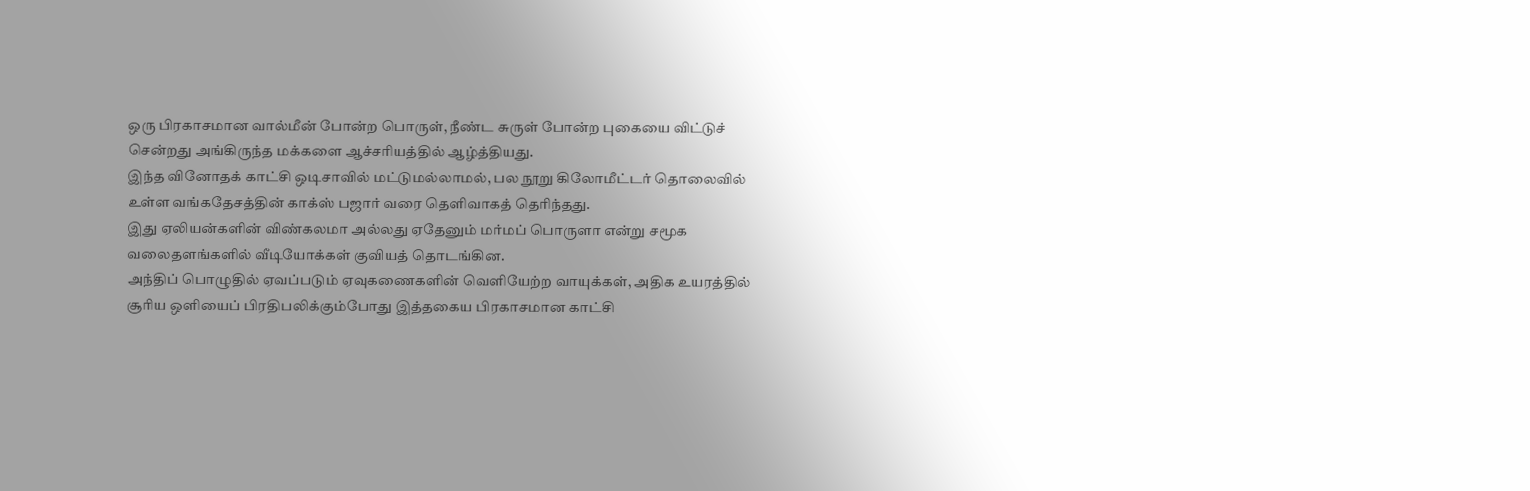ஒரு பிரகாசமான வால்மீன் போன்ற பொருள், நீண்ட சுருள் போன்ற புகையை விட்டுச் சென்றது அங்கிருந்த மக்களை ஆச்சரியத்தில் ஆழ்த்தியது.
இந்த வினோதக் காட்சி ஒடிசாவில் மட்டுமல்லாமல், பல நூறு கிலோமீட்டர் தொலைவில் உள்ள வங்கதேசத்தின் காக்ஸ் பஜார் வரை தெளிவாகத் தெரிந்தது.
இது ஏலியன்களின் விண்கலமா அல்லது ஏதேனும் மர்மப் பொருளா என்று சமூக வலைதளங்களில் வீடியோக்கள் குவியத் தொடங்கின.
அந்திப் பொழுதில் ஏவப்படும் ஏவுகணைகளின் வெளியேற்ற வாயுக்கள், அதிக உயரத்தில் சூரிய ஒளியைப் பிரதிபலிக்கும்போது இத்தகைய பிரகாசமான காட்சி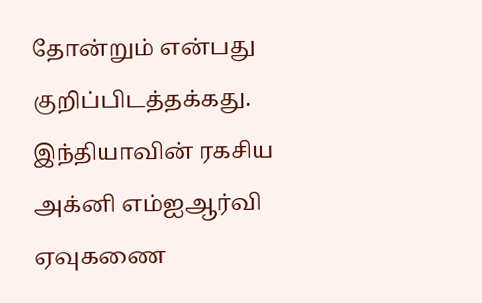தோன்றும் என்பது குறிப்பிடத்தக்கது.
இந்தியாவின் ரகசிய அக்னி எம்ஐஆர்வி ஏவுகணை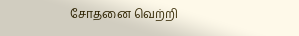சோதனை வெற்றி